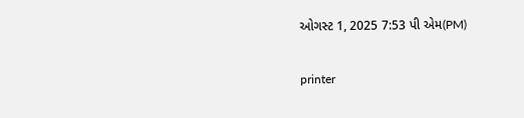ઓગસ્ટ 1, 2025 7:53 પી એમ(PM)

printer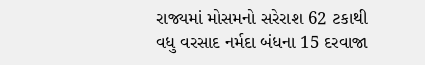રાજ્યમાં મોસમનો સરેરાશ 62 ટકાથી વધુ વરસાદ નર્મદા બંધના 15 દરવાજા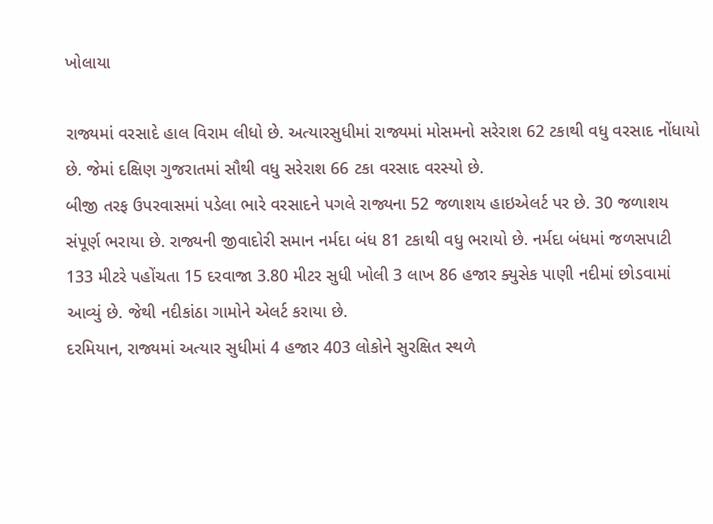ખોલાયા

રાજ્યમાં વરસાદે હાલ વિરામ લીધો છે. અત્યારસુધીમાં રાજ્યમાં મોસમનો સરેરાશ 62 ટકાથી વધુ વરસાદ નોંધાયો છે. જેમાં દક્ષિણ ગુજરાતમાં સૌથી વધુ સરેરાશ 66 ટકા વરસાદ વરસ્યો છે.
બીજી તરફ ઉપરવાસમાં પડેલા ભારે વરસાદને પગલે રાજ્યના 52 જળાશય હાઇએલર્ટ પર છે. 30 જળાશય સંપૂર્ણ ભરાયા છે. રાજ્યની જીવાદોરી સમાન નર્મદા બંધ 81 ટકાથી વધુ ભરાયો છે. નર્મદા બંધમાં જળસપાટી 133 મીટરે પહોંચતા 15 દરવાજા 3.80 મીટર સુધી ખોલી 3 લાખ 86 હજાર ક્યુસેક પાણી નદીમાં છોડવામાં આવ્યું છે. જેથી નદીકાંઠા ગામોને એલર્ટ કરાયા છે.
દરમિયાન, રાજ્યમાં અત્યાર સુધીમાં 4 હજાર 403 લોકોને સુરક્ષિત સ્થળે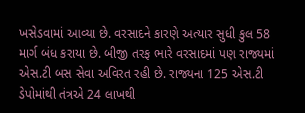ખસેડવામાં આવ્યા છે. વરસાદને કારણે અત્યાર સુધી કુલ 58 માર્ગ બંધ કરાયા છે. બીજી તરફ ભારે વરસાદમાં પણ રાજ્યમાં એસ.ટી બસ સેવા અવિરત રહી છે. રાજ્યના 125 એસ.ટી ડેપોમાંથી તંત્રએ 24 લાખથી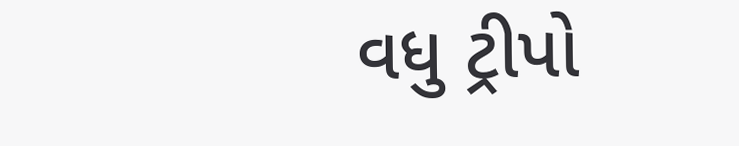વધુ ટ્રીપો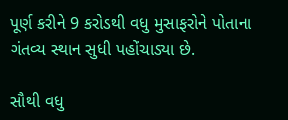પૂર્ણ કરીને 9 કરોડથી વધુ મુસાફરોને પોતાના ગંતવ્ય સ્થાન સુધી પહોંચાડ્યા છે.

સૌથી વધુ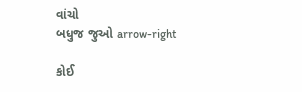વાંચો
બધુજ જુઓ arrow-right

કોઈ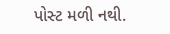પોસ્ટ મળી નથી.